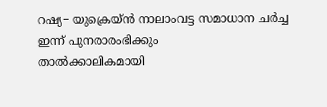റഷ്യ− യുക്രെയ്ൻ നാലാംവട്ട സമാധാന ചർച്ച ഇന്ന് പുനരാരംഭിക്കും
താൽക്കാലികമായി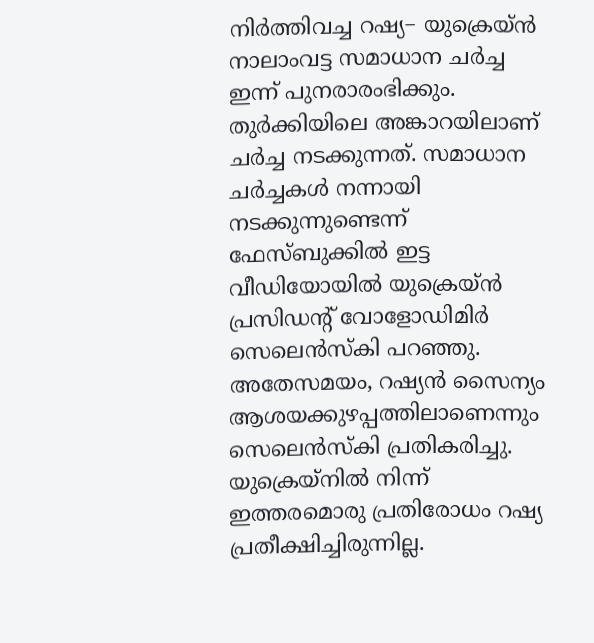നിർത്തിവച്ച റഷ്യ− യുക്രെയ്ൻ നാലാംവട്ട സമാധാന ചർച്ച ഇന്ന് പുനരാരംഭിക്കും. തുർക്കിയിലെ അങ്കാറയിലാണ് ചർച്ച നടക്കുന്നത്. സമാധാന ചർച്ചകൾ നന്നായി നടക്കുന്നുണ്ടെന്ന് ഫേസ്ബുക്കിൽ ഇട്ട വീഡിയോയിൽ യുക്രെയ്ൻ പ്രസിഡന്റ് വോളോഡിമിർ സെലെൻസ്കി പറഞ്ഞു. അതേസമയം, റഷ്യൻ സൈന്യം ആശയക്കുഴപ്പത്തിലാണെന്നും സെലെൻസ്കി പ്രതികരിച്ചു. യുക്രെയ്നിൽ നിന്ന് ഇത്തരമൊരു പ്രതിരോധം റഷ്യ പ്രതീക്ഷിച്ചിരുന്നില്ല.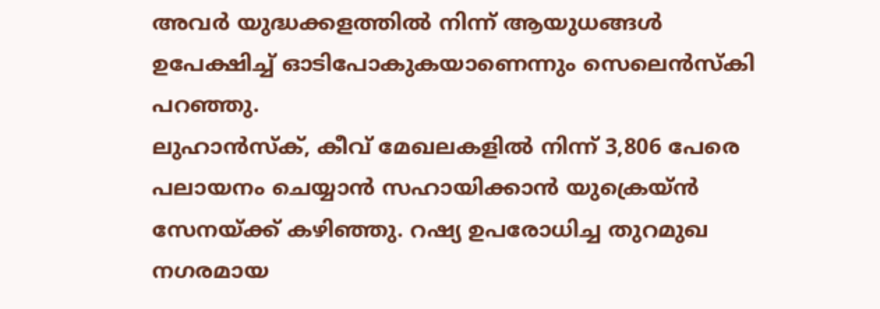അവർ യുദ്ധക്കളത്തിൽ നിന്ന് ആയുധങ്ങൾ ഉപേക്ഷിച്ച് ഓടിപോകുകയാണെന്നും സെലെൻസ്കി പറഞ്ഞു.
ലുഹാൻസ്ക്, കീവ് മേഖലകളിൽ നിന്ന് 3,806 പേരെ പലായനം ചെയ്യാൻ സഹായിക്കാൻ യുക്രെയ്ൻ സേനയ്ക്ക് കഴിഞ്ഞു. റഷ്യ ഉപരോധിച്ച തുറമുഖ നഗരമായ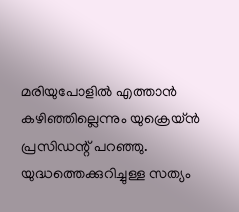മരിയുപോളിൽ എത്താൻ കഴിഞ്ഞില്ലെന്നും യുക്രെയ്ൻ പ്രസിഡന്റ് പറഞ്ഞു. യുദ്ധത്തെക്കുറിച്ചുള്ള സത്യം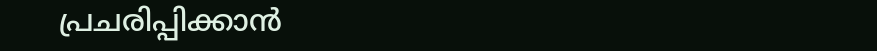പ്രചരിപ്പിക്കാൻ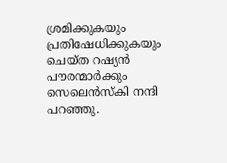ശ്രമിക്കുകയും പ്രതിഷേധിക്കുകയും ചെയ്ത റഷ്യൻ പൗരന്മാർക്കും സെലെൻസ്കി നന്ദി പറഞ്ഞു.